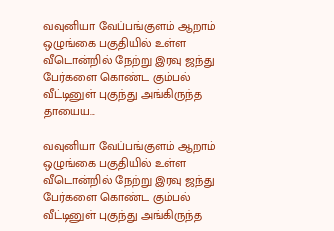வவுனியா வேப்பங்குளம் ஆறாம் ஒழுங்கை பகுதியில் உள்ள வீடொன்றில் நேற்று இரவு ஜந்து பேர்களை கொண்ட கும்பல் வீட்டினுள் புகுந்து அங்கிருந்த தாயைய...

வவுனியா வேப்பங்குளம் ஆறாம் ஒழுங்கை பகுதியில் உள்ள வீடொன்றில் நேற்று இரவு ஜந்து பேர்களை கொண்ட கும்பல் வீட்டினுள் புகுந்து அங்கிருந்த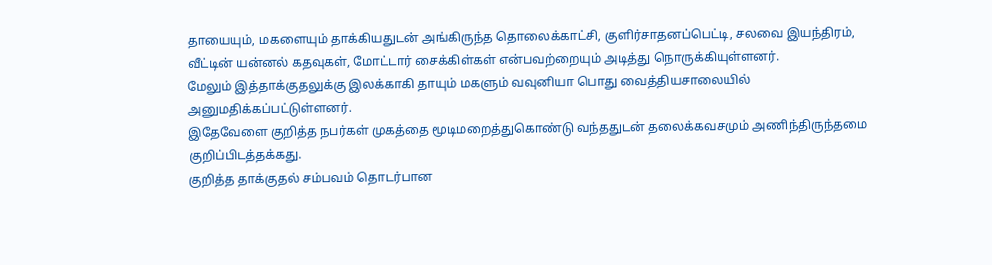தாயையும், மகளையும் தாக்கியதுடன் அங்கிருந்த தொலைக்காட்சி, குளிர்சாதனப்பெட்டி, சலவை இயந்திரம், வீட்டின் யன்னல் கதவுகள், மோட்டார் சைக்கிள்கள் என்பவற்றையும் அடித்து நொருக்கியுள்ளனர்.
மேலும் இத்தாக்குதலுக்கு இலக்காகி தாயும் மகளும் வவுனியா பொது வைத்தியசாலையில் அனுமதிக்கப்பட்டுள்ளனர்.
இதேவேளை குறித்த நபர்கள் முகத்தை மூடிமறைத்துகொண்டு வந்ததுடன் தலைக்கவசமும் அணிந்திருந்தமை குறிப்பிடத்தக்கது.
குறித்த தாக்குதல் சம்பவம் தொடர்பான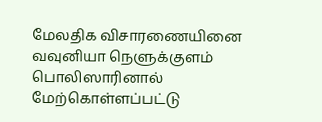மேலதிக விசாரணையினை வவுனியா நெளுக்குளம் பொலிஸாரினால் மேற்கொள்ளப்பட்டு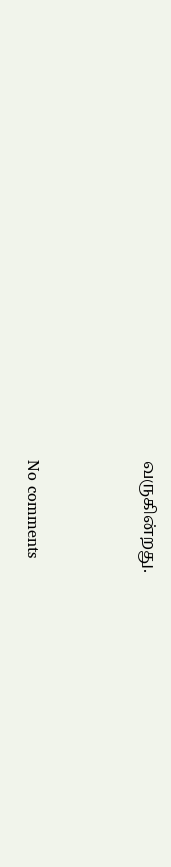வருகின்றது.



No comments